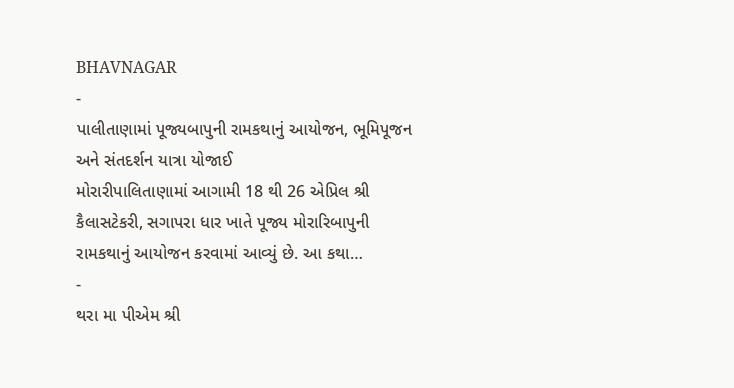BHAVNAGAR
-
પાલીતાણામાં પૂજ્યબાપુની રામકથાનું આયોજન, ભૂમિપૂજન અને સંતદર્શન યાત્રા યોજાઈ
મોરારીપાલિતાણામાં આગામી 18 થી 26 એપ્રિલ શ્રી કૈલાસટેકરી, સગાપરા ધાર ખાતે પૂજ્ય મોરારિબાપુની રામકથાનું આયોજન કરવામાં આવ્યું છે. આ કથા…
-
થરા મા પીએમ શ્રી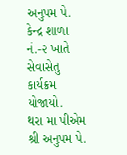અનુપમ પે. કેન્દ્ર શાળા નં.-૨ ખાતે સેવાસેતુ કાર્યક્રમ યોજાયો.
થરા મા પીએમ શ્રી અનુપમ પે.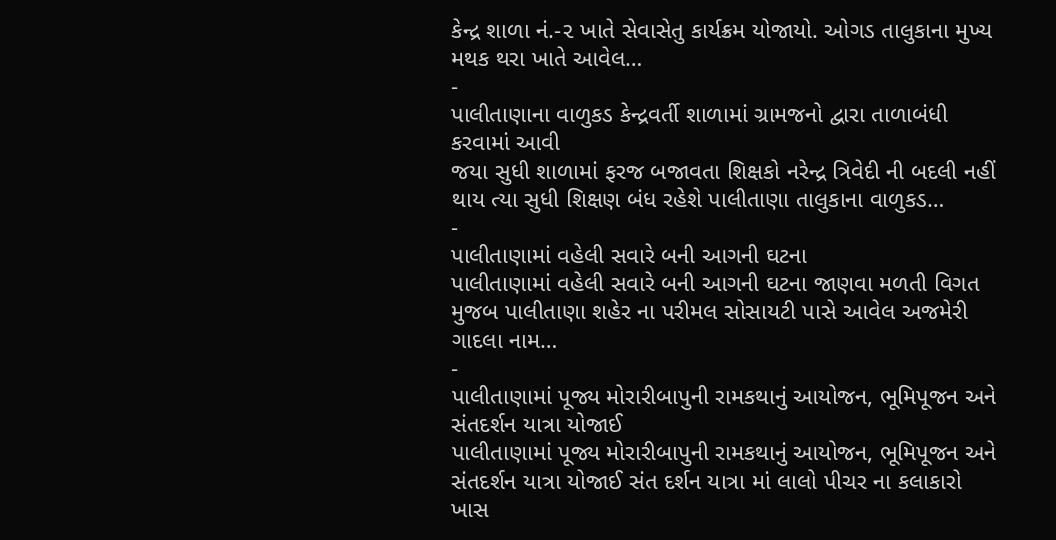કેન્દ્ર શાળા નં.-૨ ખાતે સેવાસેતુ કાર્યક્રમ યોજાયો. ઓગડ તાલુકાના મુખ્ય મથક થરા ખાતે આવેલ…
-
પાલીતાણાના વાળુકડ કેન્દ્રવર્તી શાળામાં ગ્રામજનો દ્વારા તાળાબંધી કરવામાં આવી
જયા સુધી શાળામાં ફરજ બજાવતા શિક્ષકો નરેન્દ્ર ત્રિવેદી ની બદલી નહીં થાય ત્યા સુધી શિક્ષણ બંધ રહેશે પાલીતાણા તાલુકાના વાળુકડ…
-
પાલીતાણામાં વહેલી સવારે બની આગની ઘટના
પાલીતાણામાં વહેલી સવારે બની આગની ઘટના જાણવા મળતી વિગત મુજબ પાલીતાણા શહેર ના પરીમલ સોસાયટી પાસે આવેલ અજમેરી ગાદલા નામ…
-
પાલીતાણામાં પૂજ્ય મોરારીબાપુની રામકથાનું આયોજન, ભૂમિપૂજન અને સંતદર્શન યાત્રા યોજાઈ
પાલીતાણામાં પૂજ્ય મોરારીબાપુની રામકથાનું આયોજન, ભૂમિપૂજન અને સંતદર્શન યાત્રા યોજાઈ સંત દર્શન યાત્રા માં લાલો પીચર ના કલાકારો ખાસ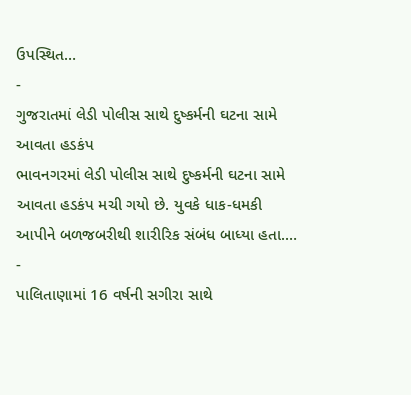ઉપસ્થિત…
-
ગુજરાતમાં લેડી પોલીસ સાથે દુષ્કર્મની ઘટના સામે આવતા હડકંપ
ભાવનગરમાં લેડી પોલીસ સાથે દુષ્કર્મની ઘટના સામે આવતા હડકંપ મચી ગયો છે. યુવકે ધાક-ધમકી આપીને બળજબરીથી શારીરિક સંબંધ બાધ્યા હતા.…
-
પાલિતાણામાં 16 વર્ષની સગીરા સાથે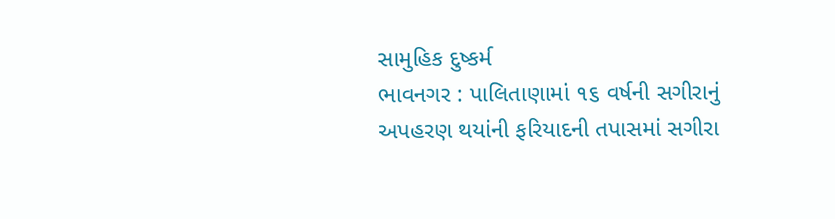સામુહિક દુષ્કર્મ
ભાવનગર : પાલિતાણામાં ૧૬ વર્ષની સગીરાનું અપહરણ થયાંની ફરિયાદની તપાસમાં સગીરા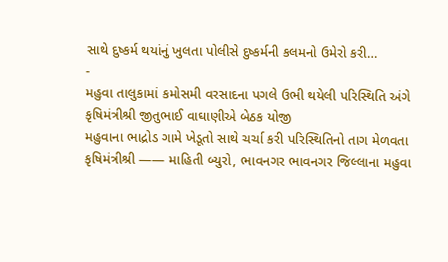સાથે દુષ્કર્મ થયાંનું ખુલતા પોલીસે દુષ્કર્મની કલમનો ઉમેરો કરી…
-
મહુવા તાલુકામાં કમોસમી વરસાદના પગલે ઉભી થયેલી પરિસ્થિતિ અંગે કૃષિમંત્રીશ્રી જીતુભાઈ વાઘાણીએ બેઠક યોજી
મહુવાના ભાદ્રોડ ગામે ખેડૂતો સાથે ચર્ચા કરી પરિસ્થિતિનો તાગ મેળવતા કૃષિમંત્રીશ્રી —— માહિતી બ્યુરો, ભાવનગર ભાવનગર જિલ્લાના મહુવા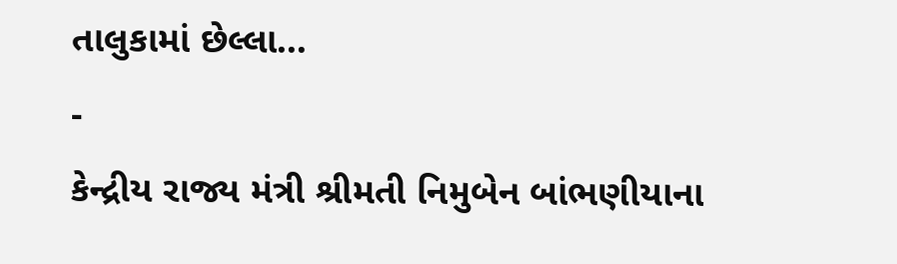તાલુકામાં છેલ્લા…
-
કેન્દ્રીય રાજ્ય મંત્રી શ્રીમતી નિમુબેન બાંભણીયાના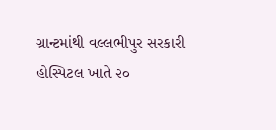ગ્રાન્ટમાંથી વલ્લભીપુર સરકારી હોસ્પિટલ ખાતે ૨૦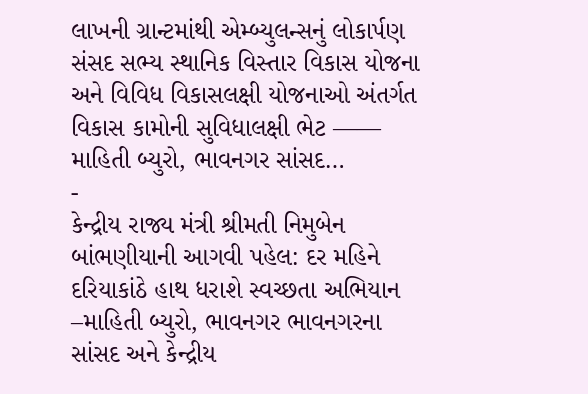લાખની ગ્રાન્ટમાંથી એમ્બ્યુલન્સનું લોકાર્પણ
સંસદ સભ્ય સ્થાનિક વિસ્તાર વિકાસ યોજના અને વિવિધ વિકાસલક્ષી યોજનાઓ અંતર્ગત વિકાસ કામોની સુવિધાલક્ષી ભેટ —— માહિતી બ્યુરો, ભાવનગર સાંસદ…
-
કેન્દ્રીય રાજ્ય મંત્રી શ્રીમતી નિમુબેન બાંભણીયાની આગવી પહેલ: દર મહિને દરિયાકાંઠે હાથ ધરાશે સ્વચ્છતા અભિયાન
–માહિતી બ્યુરો, ભાવનગર ભાવનગરના સાંસદ અને કેન્દ્રીય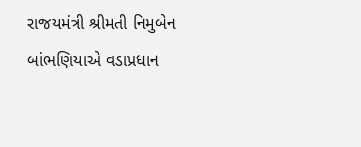રાજયમંત્રી શ્રીમતી નિમુબેન બાંભણિયાએ વડાપ્રધાન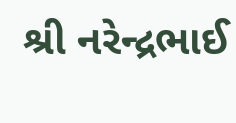શ્રી નરેન્દ્રભાઈ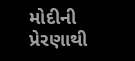મોદીની પ્રેરણાથી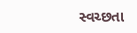સ્વચ્છતા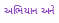અભિયાન અને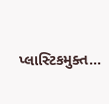પ્લાસ્ટિકમુક્ત…